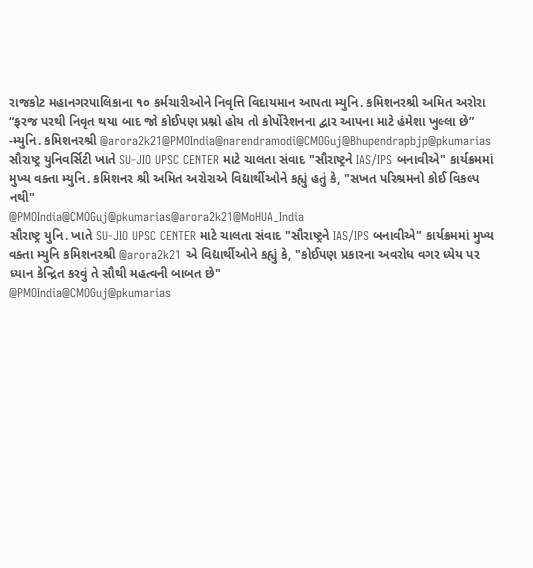રાજકોટ મહાનગરપાલિકાના ૧૦ કર્મચારીઓને નિવૃત્તિ વિદાયમાન આપતા મ્યુનિ. કમિશનરશ્રી અમિત અરોરા
“ફરજ પરથી નિવૃત થયા બાદ જો કોઈપણ પ્રશ્નો હોય તો કોર્પોરેશનના દ્વાર આપના માટે હંમેશા ખુલ્લા છે”
-મ્યુનિ. કમિશનરશ્રી @arora2k21@PMOIndia@narendramodi@CMOGuj@Bhupendrapbjp@pkumarias
સૌરાષ્ટ્ર યુનિવર્સિટી ખાતે SU-JIO UPSC CENTER માટે ચાલતા સંવાદ "સૌરાષ્ટ્રને IAS/IPS બનાવીએ" કાર્યક્રમમાં મુખ્ય વક્તા મ્યુનિ. કમિશનર શ્રી અમિત અરોરાએ વિદ્યાર્થીઓને કહ્યું હતું કે, "સખત પરિશ્રમનો કોઈ વિકલ્પ નથી"
@PMOIndia@CMOGuj@pkumarias@arora2k21@MoHUA_India
સૌરાષ્ટ્ર યુનિ. ખાતે SU-JIO UPSC CENTER માટે ચાલતા સંવાદ "સૌરાષ્ટ્રને IAS/IPS બનાવીએ" કાર્યક્રમમાં મુખ્ય વક્તા મ્યુનિ કમિશનરશ્રી @arora2k21 એ વિદ્યાર્થીઓને કહ્યું કે, "કોઈપણ પ્રકારના અવરોધ વગર ધ્યેય પર ધ્યાન કેન્દ્રિત કરવું તે સૌથી મહત્વની બાબત છે"
@PMOIndia@CMOGuj@pkumarias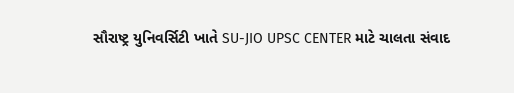સૌરાષ્ટ્ર યુનિવર્સિટી ખાતે SU-JIO UPSC CENTER માટે ચાલતા સંવાદ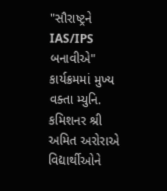"સૌરાષ્ટ્રને IAS/IPS બનાવીએ" કાર્યક્રમમાં મુખ્ય વક્તા મ્યુનિ. કમિશનર શ્રી અમિત અરોરાએ વિદ્યાર્થીઓને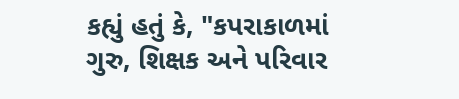કહ્યું હતું કે, "કપરાકાળમાં ગુરુ, શિક્ષક અને પરિવાર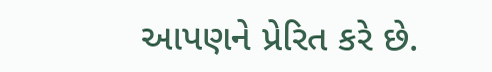આપણને પ્રેરિત કરે છે.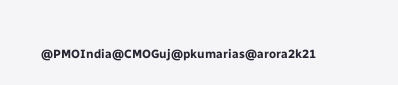@PMOIndia@CMOGuj@pkumarias@arora2k21